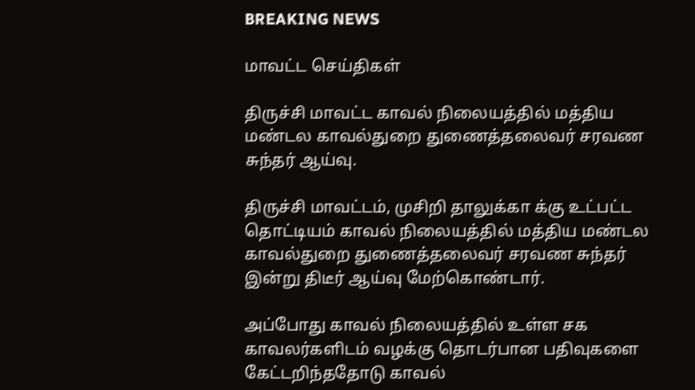BREAKING NEWS

மாவட்ட செய்திகள்

திருச்சி மாவட்ட காவல் நிலையத்தில் மத்திய மண்டல காவல்துறை துணைத்தலைவர் சரவண சுந்தர் ஆய்வு.

திருச்சி மாவட்டம், முசிறி தாலுக்கா க்கு உட்பட்ட தொட்டியம் காவல் நிலையத்தில் மத்திய மண்டல காவல்துறை துணைத்தலைவர் சரவண சுந்தர் இன்று திடீர் ஆய்வு மேற்கொண்டார்.

அப்போது காவல் நிலையத்தில் உள்ள சக காவலர்களிடம் வழக்கு தொடர்பான பதிவுகளை கேட்டறிந்ததோடு காவல்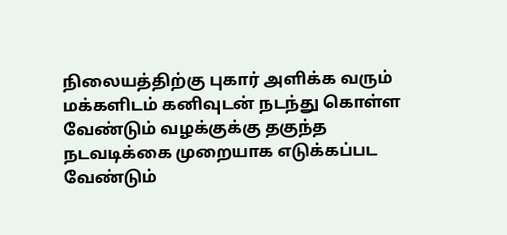நிலையத்திற்கு புகார் அளிக்க வரும் மக்களிடம் கனிவுடன் நடந்து கொள்ள வேண்டும் வழக்குக்கு தகுந்த நடவடிக்கை முறையாக எடுக்கப்பட வேண்டும்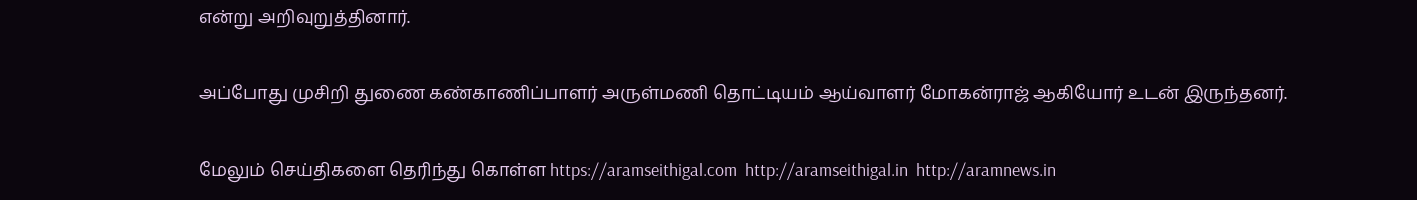என்று அறிவுறுத்தினார்.

அப்போது முசிறி துணை கண்காணிப்பாளர் அருள்மணி தொட்டியம் ஆய்வாளர் மோகன்ராஜ் ஆகியோர் உடன் இருந்தனர்.

மேலும் செய்திகளை தெரிந்து கொள்ள https://aramseithigal.com  http://aramseithigal.in  http://aramnews.in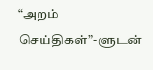“அறம் செய்திகள்”-ளுடன்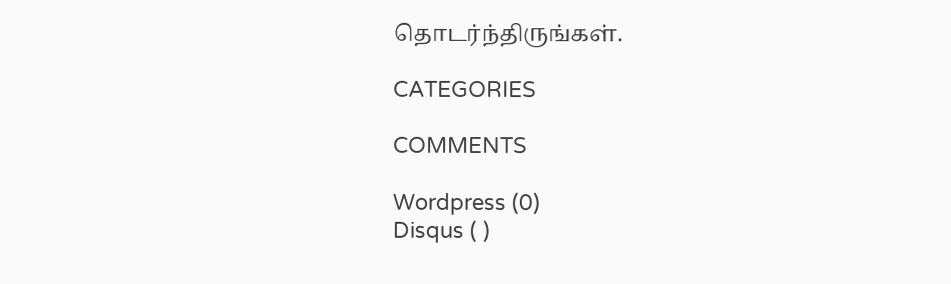தொடர்ந்திருங்கள்.

CATEGORIES

COMMENTS

Wordpress (0)
Disqus ( )